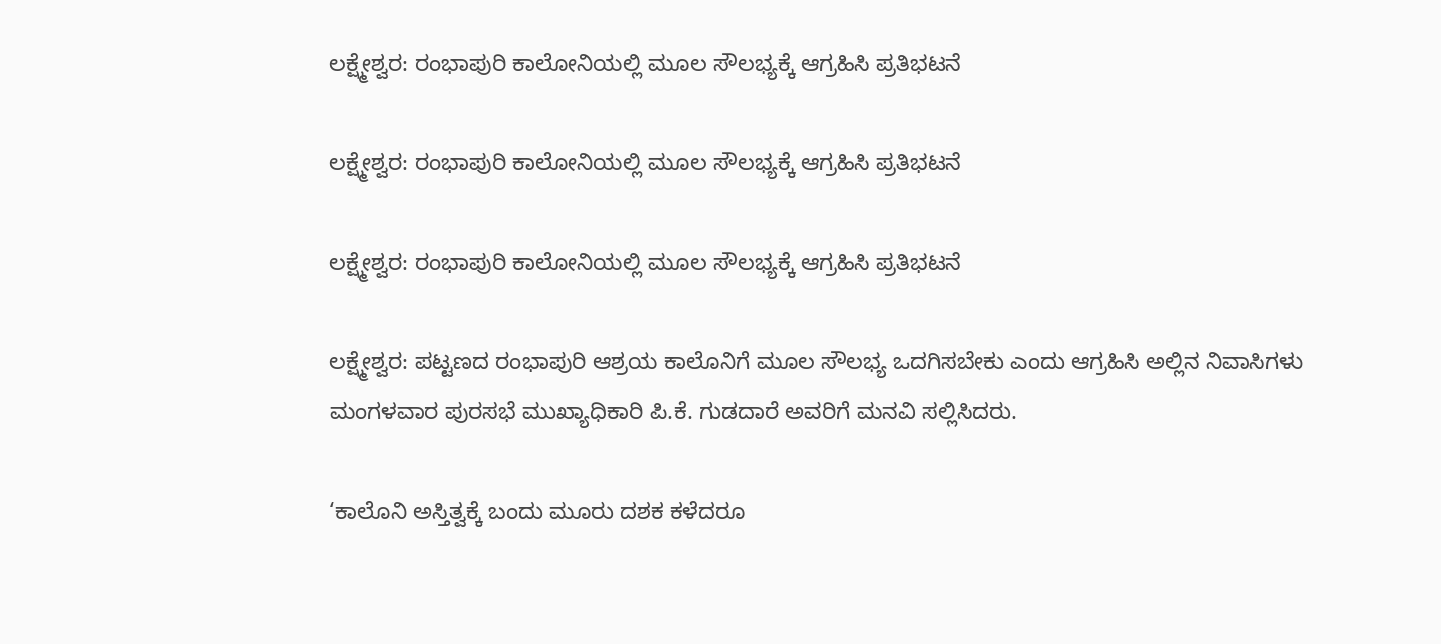ಲಕ್ಷ್ಮೇಶ್ವರ: ರಂಭಾಪುರಿ ಕಾಲೋನಿಯಲ್ಲಿ ಮೂಲ ಸೌಲಭ್ಯಕ್ಕೆ ಆಗ್ರಹಿಸಿ ಪ್ರತಿಭಟನೆ

ಲಕ್ಷ್ಮೇಶ್ವರ: ರಂಭಾಪುರಿ ಕಾಲೋನಿಯಲ್ಲಿ ಮೂಲ ಸೌಲಭ್ಯಕ್ಕೆ ಆಗ್ರಹಿಸಿ ಪ್ರತಿಭಟನೆ

ಲಕ್ಷ್ಮೇಶ್ವರ: ರಂಭಾಪುರಿ ಕಾಲೋನಿಯಲ್ಲಿ ಮೂಲ ಸೌಲಭ್ಯಕ್ಕೆ ಆಗ್ರಹಿಸಿ ಪ್ರತಿಭಟನೆ

ಲಕ್ಷ್ಮೇಶ್ವರ: ಪಟ್ಟಣದ ರಂಭಾಪುರಿ ಆಶ್ರಯ ಕಾಲೊನಿಗೆ ಮೂಲ ಸೌಲಭ್ಯ ಒದಗಿಸಬೇಕು ಎಂದು ಆಗ್ರಹಿಸಿ ಅಲ್ಲಿನ ನಿವಾಸಿಗಳು ಮಂಗಳವಾರ ಪುರಸಭೆ ಮುಖ್ಯಾಧಿಕಾರಿ ಪಿ.ಕೆ. ಗುಡದಾರೆ ಅವರಿಗೆ ಮನವಿ ಸಲ್ಲಿಸಿದರು.

‘ಕಾಲೊನಿ ಅಸ್ತಿತ್ವಕ್ಕೆ ಬಂದು ಮೂರು ದಶಕ ಕಳೆದರೂ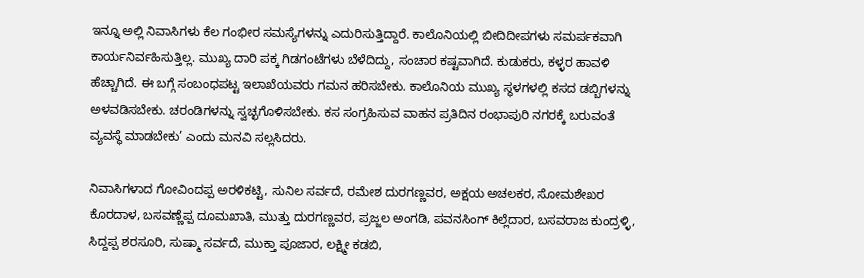ಇನ್ನೂ ಅಲ್ಲಿ ನಿವಾಸಿಗಳು ಕೆಲ ಗಂಭೀರ ಸಮಸ್ಯೆಗಳನ್ನು ಎದುರಿಸುತ್ತಿದ್ದಾರೆ. ಕಾಲೊನಿಯಲ್ಲಿ ಬೀದಿದೀಪಗಳು ಸಮರ್ಪಕವಾಗಿ ಕಾರ್ಯನಿರ್ವಹಿಸುತ್ತಿಲ್ಲ. ಮುಖ್ಯ ದಾರಿ ಪಕ್ಕ ಗಿಡಗಂಟೆಗಳು ಬೆಳೆದಿದ್ದು, ಸಂಚಾರ ಕಷ್ಟವಾಗಿದೆ. ಕುಡುಕರು, ಕಳ್ಳರ ಹಾವಳಿ ಹೆಚ್ಚಾಗಿದೆ. ಈ ಬಗ್ಗೆ ಸಂಬಂಧಪಟ್ಟ ಇಲಾಖೆಯವರು ಗಮನ ಹರಿಸಬೇಕು. ಕಾಲೊನಿಯ ಮುಖ್ಯ ಸ್ಥಳಗಳಲ್ಲಿ ಕಸದ ಡಬ್ಬಿಗಳನ್ನು ಅಳವಡಿಸಬೇಕು. ಚರಂಡಿಗಳನ್ನು ಸ್ವಚ್ಛಗೊಳಿಸಬೇಕು. ಕಸ ಸಂಗ್ರಹಿಸುವ ವಾಹನ ಪ್ರತಿದಿನ ರಂಭಾಪುರಿ ನಗರಕ್ಕೆ ಬರುವಂತೆ ವ್ಯವಸ್ಥೆ ಮಾಡಬೇಕು’ ಎಂದು ಮನವಿ ಸಲ್ಲಸಿದರು.

ನಿವಾಸಿಗಳಾದ ಗೋವಿಂದಪ್ಪ ಅರಳಿಕಟ್ಟಿ, ಸುನಿಲ ಸರ್ವದೆ, ರಮೇಶ ದುರಗಣ್ಣವರ, ಅಕ್ಷಯ ಅಚಲಕರ, ಸೋಮಶೇಖರ ಕೊರದಾಳ, ಬಸವಣ್ಣೆಪ್ಪ ದೂಮಖಾತಿ, ಮುತ್ತು ದುರಗಣ್ಣವರ, ಪ್ರಜ್ಜಲ ಅಂಗಡಿ, ಪವನಸಿಂಗ್ ಕಿಲ್ಲೆದಾರ, ಬಸವರಾಜ ಕುಂದ್ರಳ್ಳಿ, ಸಿದ್ದಪ್ಪ ಶರಸೂರಿ, ಸುಷ್ಮಾ ಸರ್ವದೆ, ಮುಕ್ತಾ ಪೂಜಾರ, ಲಕ್ಷ್ಮೀ ಕಡಬಿ,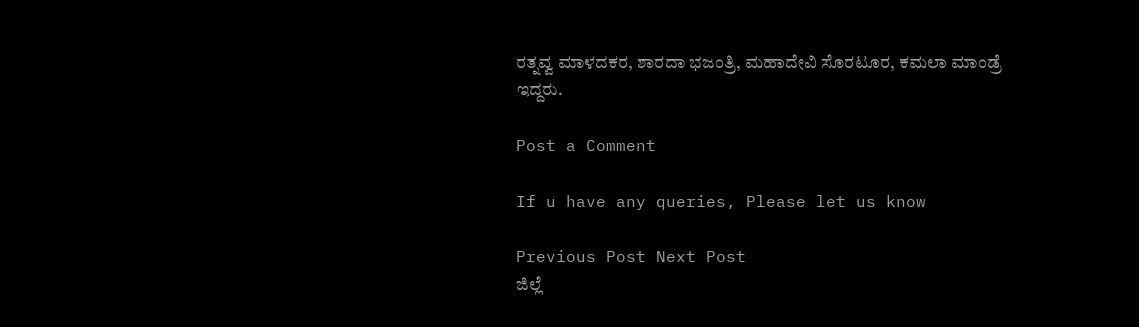ರತ್ನವ್ವ ಮಾಳದಕರ, ಶಾರದಾ ಭಜಂತ್ರಿ, ಮಹಾದೇವಿ ಸೊರಟೂರ, ಕಮಲಾ ಮಾಂಡ್ರೆ ಇದ್ದರು.

Post a Comment

If u have any queries, Please let us know

Previous Post Next Post
ಜಿಲ್ಲೆ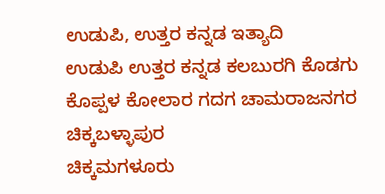ಉಡುಪಿ, ಉತ್ತರ ಕನ್ನಡ ಇತ್ಯಾದಿ
ಉಡುಪಿ ಉತ್ತರ ಕನ್ನಡ ಕಲಬುರಗಿ ಕೊಡಗು ಕೊಪ್ಪಳ ಕೋಲಾರ ಗದಗ ಚಾಮರಾಜನಗರ ಚಿಕ್ಕಬಳ್ಳಾಪುರ
ಚಿಕ್ಕಮಗಳೂರು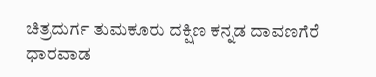ಚಿತ್ರದುರ್ಗ ತುಮಕೂರು ದಕ್ಷಿಣ ಕನ್ನಡ ದಾವಣಗೆರೆ ಧಾರವಾಡ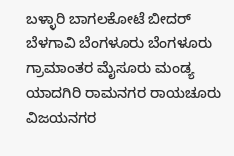ಬಳ್ಳಾರಿ ಬಾಗಲಕೋಟೆ ಬೀದರ್
ಬೆಳಗಾವಿ ಬೆಂಗಳೂರು ಬೆಂಗಳೂರು ಗ್ರಾಮಾಂತರ ಮೈಸೂರು ಮಂಡ್ಯ ಯಾದಗಿರಿ ರಾಮನಗರ ರಾಯಚೂರು ವಿಜಯನಗರ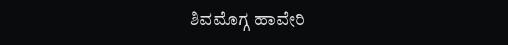ಶಿವಮೊಗ್ಗ ಹಾವೇರಿ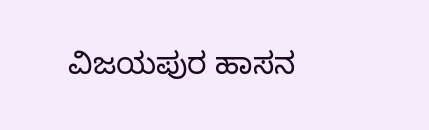ವಿಜಯಪುರ ಹಾಸನ